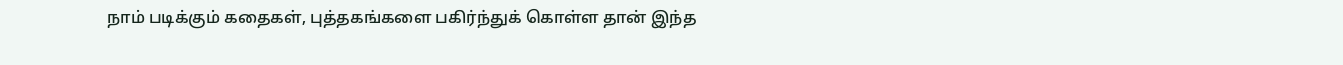நாம் படிக்கும் கதைகள், புத்தகங்களை பகிர்ந்துக் கொள்ள தான் இந்த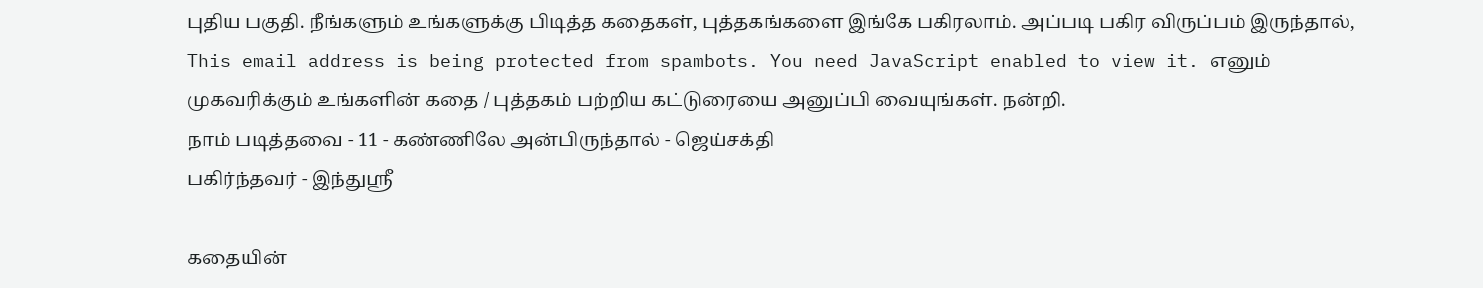புதிய பகுதி. நீங்களும் உங்களுக்கு பிடித்த கதைகள், புத்தகங்களை இங்கே பகிரலாம். அப்படி பகிர விருப்பம் இருந்தால்,
This email address is being protected from spambots. You need JavaScript enabled to view it. எனும் முகவரிக்கும் உங்களின் கதை / புத்தகம் பற்றிய கட்டுரையை அனுப்பி வையுங்கள். நன்றி.
நாம் படித்தவை - 11 - கண்ணிலே அன்பிருந்தால் - ஜெய்சக்தி
பகிர்ந்தவர் - இந்துஸ்ரீ

கதையின்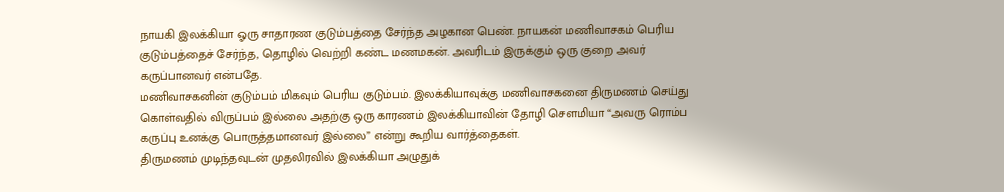நாயகி இலக்கியா ஓரு சாதாரண குடும்பத்தை சேர்ந்த அழகான பெண். நாயகன் மணிவாசகம் பெரிய குடும்பத்தைச் சேர்ந்த, தொழில் வெற்றி கண்ட மணமகன். அவரிடம் இருக்கும் ஒரு குறை அவர் கருப்பானவர் என்பதே.
மணிவாசகனின் குடும்பம் மிகவும் பெரிய குடும்பம். இலக்கியாவுக்கு மணிவாசகனை திருமணம் செய்து கொள்வதில் விருப்பம் இல்லை அதற்கு ஒரு காரணம் இலக்கியாவின் தோழி சௌமியா “அவரு ரொம்ப கருப்பு உனக்கு பொருத்தமானவர் இல்லை” என்று கூறிய வார்த்தைகள்.
திருமணம் முடிந்தவுடன் முதலிரவில் இலக்கியா அழுதுக்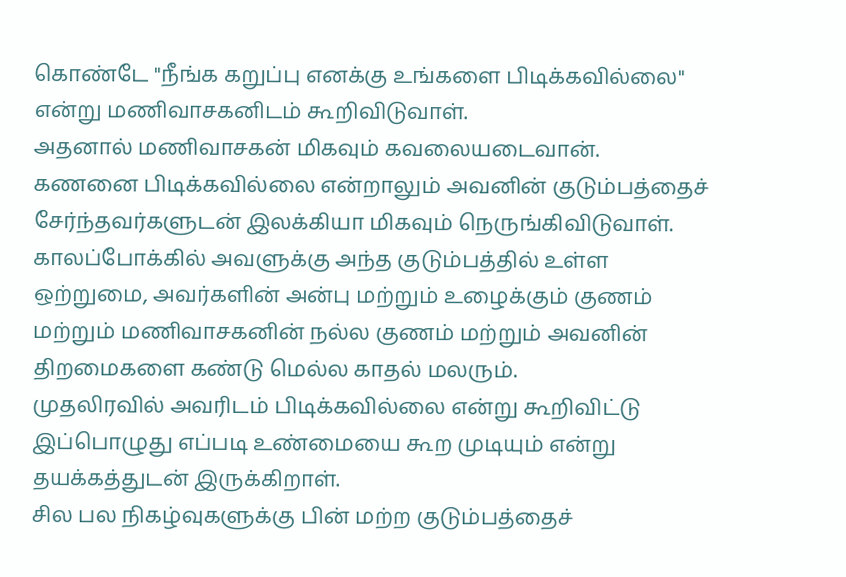கொண்டே "நீங்க கறுப்பு எனக்கு உங்களை பிடிக்கவில்லை" என்று மணிவாசகனிடம் கூறிவிடுவாள்.
அதனால் மணிவாசகன் மிகவும் கவலையடைவான்.
கணனை பிடிக்கவில்லை என்றாலும் அவனின் குடும்பத்தைச் சேர்ந்தவர்களுடன் இலக்கியா மிகவும் நெருங்கிவிடுவாள்.
காலப்போக்கில் அவளுக்கு அந்த குடும்பத்தில் உள்ள ஒற்றுமை, அவர்களின் அன்பு மற்றும் உழைக்கும் குணம் மற்றும் மணிவாசகனின் நல்ல குணம் மற்றும் அவனின் திறமைகளை கண்டு மெல்ல காதல் மலரும்.
முதலிரவில் அவரிடம் பிடிக்கவில்லை என்று கூறிவிட்டு இப்பொழுது எப்படி உண்மையை கூற முடியும் என்று தயக்கத்துடன் இருக்கிறாள்.
சில பல நிகழ்வுகளுக்கு பின் மற்ற குடும்பத்தைச்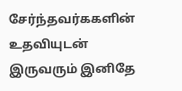சேர்ந்தவர்ககளின் உதவியுடன் இருவரும் இனிதே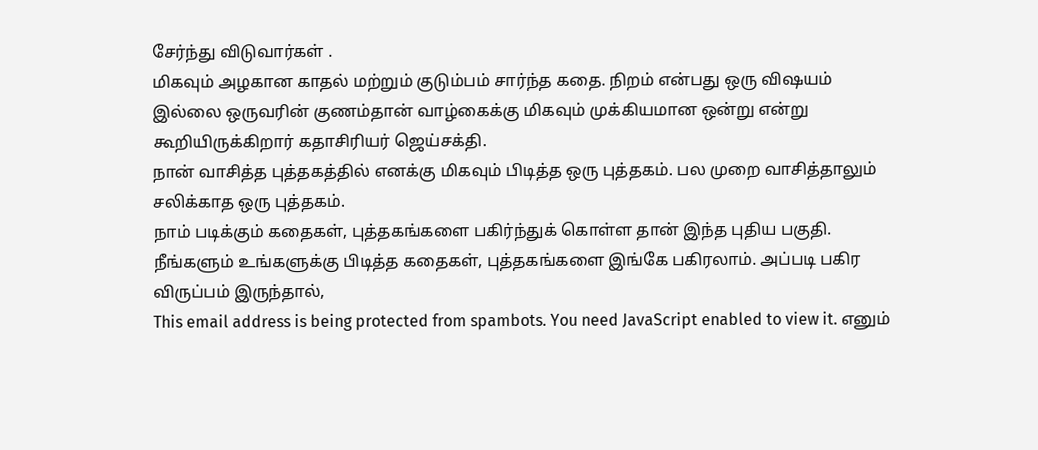சேர்ந்து விடுவார்கள் .
மிகவும் அழகான காதல் மற்றும் குடும்பம் சார்ந்த கதை. நிறம் என்பது ஒரு விஷயம் இல்லை ஒருவரின் குணம்தான் வாழ்கைக்கு மிகவும் முக்கியமான ஒன்று என்று கூறியிருக்கிறார் கதாசிரியர் ஜெய்சக்தி.
நான் வாசித்த புத்தகத்தில் எனக்கு மிகவும் பிடித்த ஒரு புத்தகம். பல முறை வாசித்தாலும் சலிக்காத ஒரு புத்தகம்.
நாம் படிக்கும் கதைகள், புத்தகங்களை பகிர்ந்துக் கொள்ள தான் இந்த புதிய பகுதி. நீங்களும் உங்களுக்கு பிடித்த கதைகள், புத்தகங்களை இங்கே பகிரலாம். அப்படி பகிர விருப்பம் இருந்தால்,
This email address is being protected from spambots. You need JavaScript enabled to view it. எனும்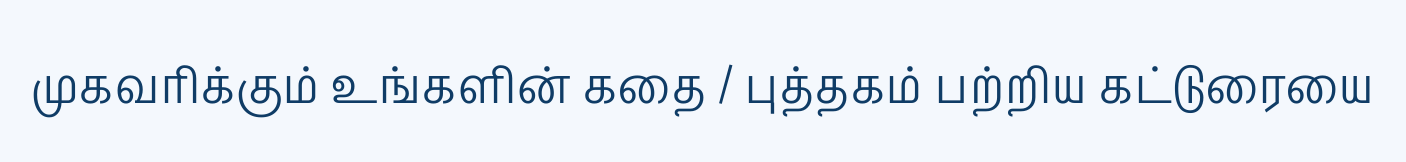முகவரிக்கும் உங்களின் கதை / புத்தகம் பற்றிய கட்டுரையை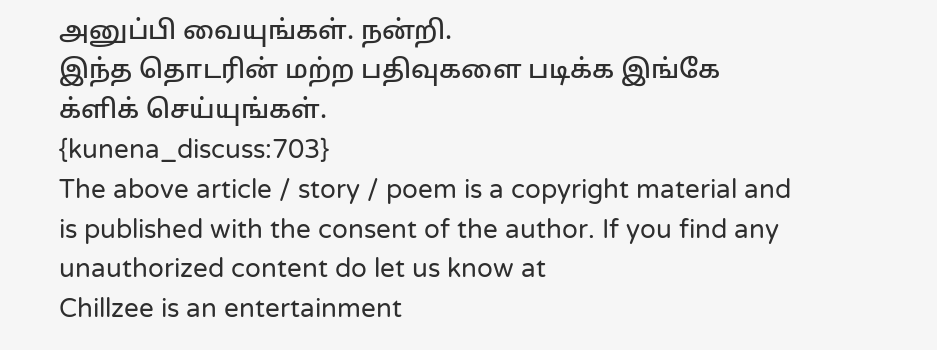அனுப்பி வையுங்கள். நன்றி.
இந்த தொடரின் மற்ற பதிவுகளை படிக்க இங்கே க்ளிக் செய்யுங்கள்.
{kunena_discuss:703}
The above article / story / poem is a copyright material and is published with the consent of the author. If you find any unauthorized content do let us know at
Chillzee is an entertainment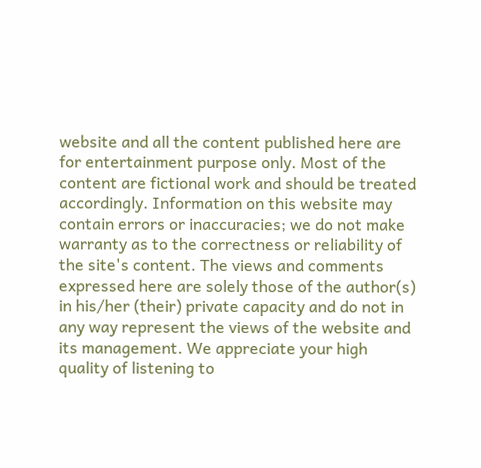website and all the content published here are for entertainment purpose only. Most of the content are fictional work and should be treated accordingly. Information on this website may contain errors or inaccuracies; we do not make warranty as to the correctness or reliability of the site's content. The views and comments expressed here are solely those of the author(s) in his/her (their) private capacity and do not in any way represent the views of the website and its management. We appreciate your high quality of listening to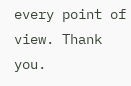every point of view. Thank you.